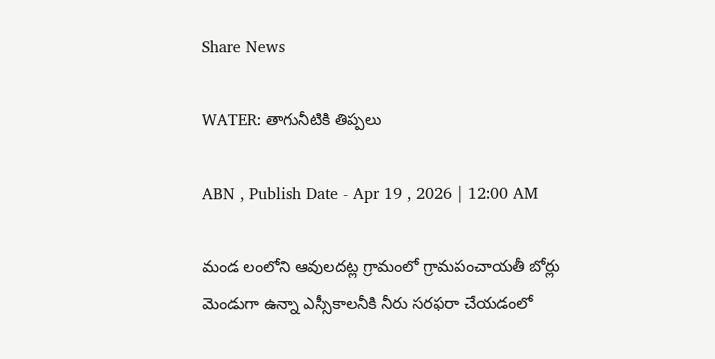Share News

WATER: తాగునీటికి తిప్పలు

ABN , Publish Date - Apr 19 , 2026 | 12:00 AM

మండ లంలోని ఆవులదట్ల గ్రామంలో గ్రామపంచాయతీ బోర్లు మెండుగా ఉన్నా ఎస్సీకాలనీకి నీరు సరఫరా చేయడంలో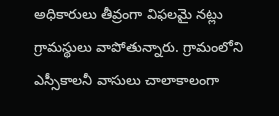అధికారులు తీవ్రంగా విఫలమై నట్లు గ్రామస్థులు వాపోతున్నారు. గ్రామంలోని ఎస్సీకాలనీ వాసులు చాలాకాలంగా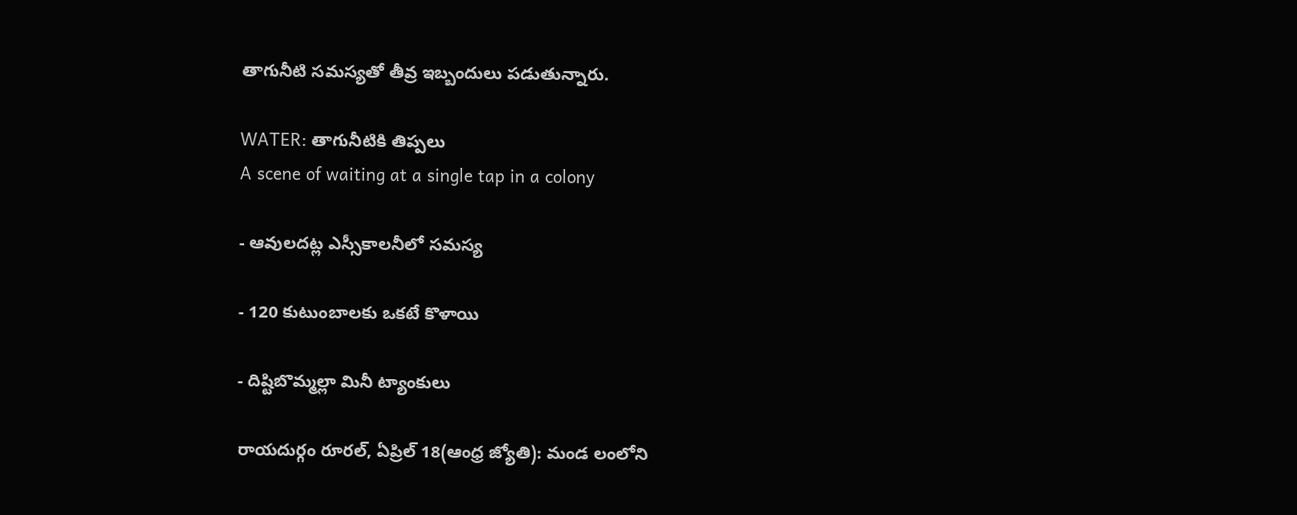తాగునీటి సమస్యతో తీవ్ర ఇబ్బందులు పడుతున్నారు.

WATER: తాగునీటికి తిప్పలు
A scene of waiting at a single tap in a colony

- ఆవులదట్ల ఎస్సీకాలనీలో సమస్య

- 120 కుటుంబాలకు ఒకటే కొళాయి

- దిష్టిబొమ్మల్లా మినీ ట్యాంకులు

రాయదుర్గం రూరల్‌, ఏప్రిల్‌ 18(ఆంధ్ర జ్యోతి): మండ లంలోని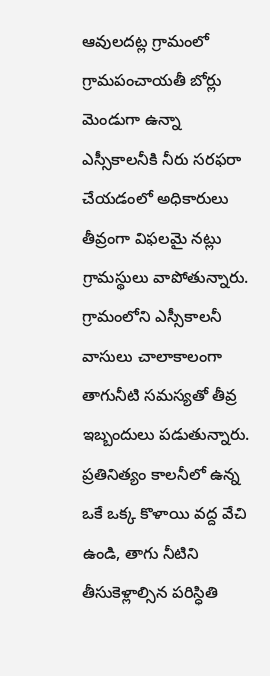ఆవులదట్ల గ్రామంలో గ్రామపంచాయతీ బోర్లు మెండుగా ఉన్నా ఎస్సీకాలనీకి నీరు సరఫరా చేయడంలో అధికారులు తీవ్రంగా విఫలమై నట్లు గ్రామస్థులు వాపోతున్నారు. గ్రామంలోని ఎస్సీకాలనీ వాసులు చాలాకాలంగా తాగునీటి సమస్యతో తీవ్ర ఇబ్బందులు పడుతున్నారు. ప్రతినిత్యం కాలనీలో ఉన్న ఒకే ఒక్క కొళాయి వద్ద వేచి ఉండి, తాగు నీటిని తీసుకెళ్లాల్సిన పరిస్ధితి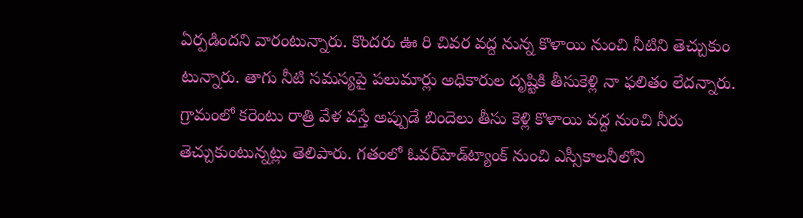ఏర్పడిందని వారంటున్నారు. కొందరు ఊ రి చివర వద్ద నున్న కొళాయి నుంచి నీటిని తెచ్చుకుం టున్నారు. తాగు నీటి సమస్యపై పలుమార్లు అధికారుల దృష్టికి తీసుకెళ్లి నా ఫలితం లేదన్నారు. గ్రామంలో కరెంటు రాత్రి వేళ వస్తే అప్పుడే బిందెలు తీసు కెళ్లి కొళాయి వద్ద నుంచి నీరు తెచ్చుకుంటున్నట్లు తెలిపారు. గతంలో ఓవర్‌హెడ్‌ట్యాంక్‌ నుంచి ఎస్సీకాలనీలోని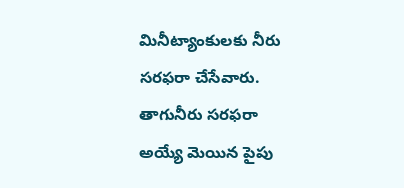మినీట్యాంకులకు నీరు సరఫరా చేసేవారు. తాగునీరు సరఫరా అయ్యే మెయిన పైపు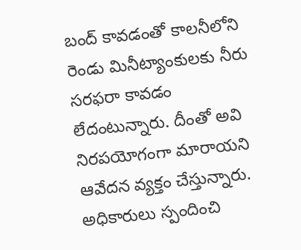బంద్‌ కావడంతో కాలనీలోని రెండు మినీట్యాంకులకు నీరు సరఫరా కావడం లేదంటున్నారు. దీంతో అవి నిరపయోగంగా మారాయని ఆవేదన వ్యక్తం చేస్తున్నారు. అధికారులు స్పందించి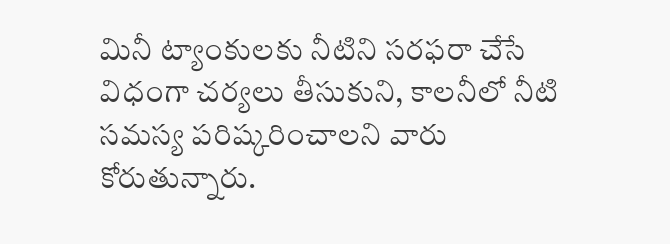మినీ ట్యాంకులకు నీటిని సరఫరా చేసే విధంగా చర్యలు తీసుకుని, కాలనీలో నీటి సమస్య పరిష్కరించాలని వారు కోరుతున్నారు.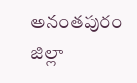అనంతపురం జిల్లా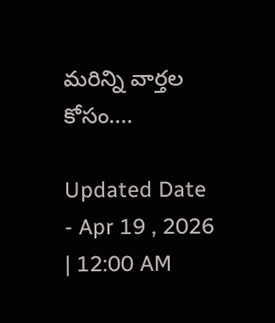మరిన్ని వార్తల కోసం....

Updated Date - Apr 19 , 2026 | 12:00 AM